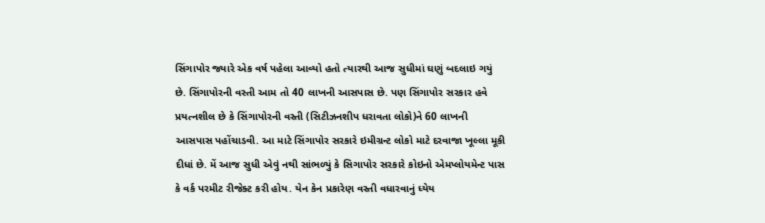સિંગાપોર જ્યારે એક વર્ષ પહેલા આવ્યો હતો ત્યારથી આજ સુધીમાં ઘણું બદલાઇ ગયું છે. સિંગાપોરની વસ્તી આમ તો 40 લાખની આસપાસ છે. પણ સિંગાપોર સરકાર હવે પ્રયત્નશીલ છે કે સિંગાપોરની વસ્તી (સિટીઝનશીપ ધરાવતા લોકો)ને 60 લાખની આસપાસ પહોંચાડવી. આ માટે સિંગાપોર સરકારે ઇમીગ્રન્ટ લોકો માટે દરવાજા ખૂલ્લા મૂકી દીધાં છે. મેં આજ સુધી એવું નથી સાંભળ્યું કે સિગાપોર સરકારે કોઇનો એમપ્લોયમેન્ટ પાસ કે વર્ક પરમીટ રીજેક્ટ કરી હોય. યેન કેન પ્રકારેણ વસ્તી વધારવાનું ધ્યેય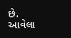છે. આવેલા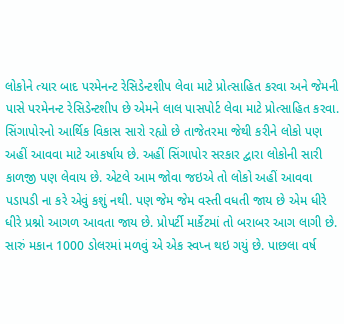લોકોને ત્યાર બાદ પરમેનન્ટ રેસિડેન્ટશીપ લેવા માટે પ્રોત્સાહિત કરવા અને જેમની પાસે પરમેનન્ટ રેસિડેન્ટશીપ છે એમને લાલ પાસપોર્ટ લેવા માટે પ્રોત્સાહિત કરવા.
સિંગાપોરનો આર્થિક વિકાસ સારો રહ્યો છે તાજેતરમા જેથી કરીને લોકો પણ અહીં આવવા માટે આકર્ષાય છે. અહીં સિંગાપોર સરકાર દ્વારા લોકોની સારી કાળજી પણ લેવાય છે. એટલે આમ જોવા જઇએ તો લોકો અહીં આવવા પડાપડી ના કરે એવું કશું નથી. પણ જેમ જેમ વસ્તી વધતી જાય છે એમ ધીરે ધીરે પ્રશ્નો આગળ આવતા જાય છે. પ્રોપર્ટી માર્કેટમાં તો બરાબર આગ લાગી છે. સારું મકાન 1000 ડોલરમાં મળવું એ એક સ્વપ્ન થઇ ગયું છે. પાછલા વર્ષ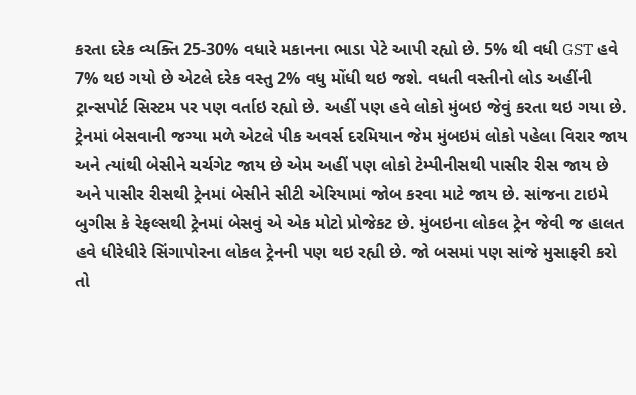કરતા દરેક વ્યક્તિ 25-30% વધારે મકાનના ભાડા પેટે આપી રહ્યો છે. 5% થી વધી GST હવે 7% થઇ ગયો છે એટલે દરેક વસ્તુ 2% વધુ મોંધી થઇ જશે. વધતી વસ્તીનો લોડ અહીંની ટ્રાન્સપોર્ટ સિસ્ટમ પર પણ વર્તાઇ રહ્યો છે. અહીં પણ હવે લોકો મુંબઇ જેવું કરતા થઇ ગયા છે. ટ્રેનમાં બેસવાની જગ્યા મળે એટલે પીક અવર્સ દરમિયાન જેમ મુંબઇમં લોકો પહેલા વિરાર જાય અને ત્યાંથી બેસીને ચર્ચગેટ જાય છે એમ અહીં પણ લોકો ટેમ્પીનીસથી પાસીર રીસ જાય છે અને પાસીર રીસથી ટ્રેનમાં બેસીને સીટી એરિયામાં જોબ કરવા માટે જાય છે. સાંજના ટાઇમે બુગીસ કે રેફલ્સથી ટ્રેનમાં બેસવું એ એક મોટો પ્રોજેકટ છે. મુંબઇના લોકલ ટ્રેન જેવી જ હાલત હવે ધીરેધીરે સિંગાપોરના લોકલ ટ્રેનની પણ થઇ રહ્યી છે. જો બસમાં પણ સાંજે મુસાફરી કરો તો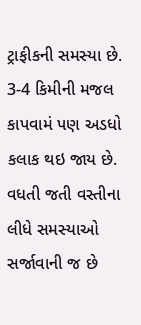ટ્રાફીકની સમસ્યા છે. 3-4 કિમીની મજલ કાપવામં પણ અડધો કલાક થઇ જાય છે.
વધતી જતી વસ્તીના લીધે સમસ્યાઓ સર્જાવાની જ છે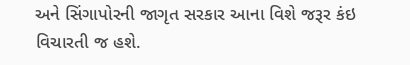અને સિંગાપોરની જાગૃત સરકાર આના વિશે જરૂર કંઇ વિચારતી જ હશે.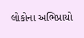લોકોના અભિપ્રાયો